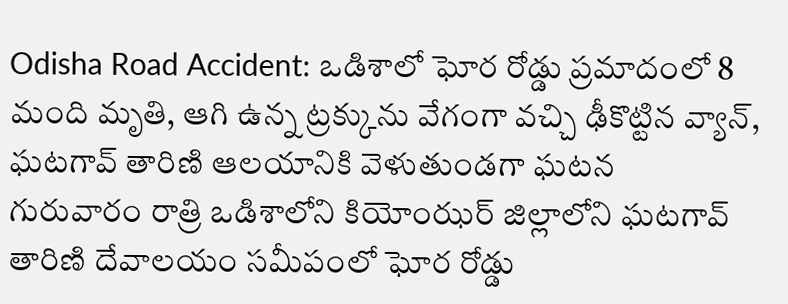Odisha Road Accident: ఒడిశాలో ఘోర రోడ్డు ప్రమాదంలో 8 మంది మృతి, ఆగి ఉన్న ట్రక్కును వేగంగా వచ్చి ఢీకొట్టిన వ్యాన్, ఘటగావ్ తారిణి ఆలయానికి వెళుతుండగా ఘటన
గురువారం రాత్రి ఒడిశాలోని కియోంఝర్ జిల్లాలోని ఘటగావ్ తారిణి దేవాలయం సమీపంలో ఘోర రోడ్డు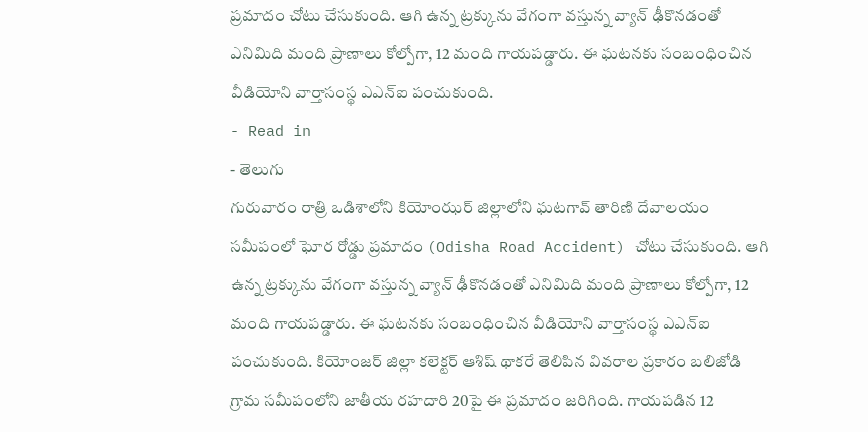ప్రమాదం చోటు చేసుకుంది. ఆగి ఉన్న ట్రక్కును వేగంగా వస్తున్న వ్యాన్ ఢీకొనడంతో ఎనిమిది మంది ప్రాణాలు కోల్పోగా, 12 మంది గాయపడ్డారు. ఈ ఘటనకు సంబంధించిన వీడియోని వార్తాసంస్థ ఎఎన్ఐ పంచుకుంది.
- Read in
- తెలుగు
గురువారం రాత్రి ఒడిశాలోని కియోంఝర్ జిల్లాలోని ఘటగావ్ తారిణి దేవాలయం సమీపంలో ఘోర రోడ్డు ప్రమాదం (Odisha Road Accident) చోటు చేసుకుంది. ఆగి ఉన్న ట్రక్కును వేగంగా వస్తున్న వ్యాన్ ఢీకొనడంతో ఎనిమిది మంది ప్రాణాలు కోల్పోగా, 12 మంది గాయపడ్డారు. ఈ ఘటనకు సంబంధించిన వీడియోని వార్తాసంస్థ ఎఎన్ఐ పంచుకుంది. కియోంజర్ జిల్లా కలెక్టర్ ఆశిష్ థాకరే తెలిపిన వివరాల ప్రకారం బలిజోడి గ్రామ సమీపంలోని జాతీయ రహదారి 20పై ఈ ప్రమాదం జరిగింది. గాయపడిన 12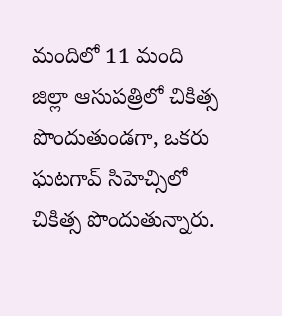మందిలో 11 మంది జిల్లా ఆసుపత్రిలో చికిత్స పొందుతుండగా, ఒకరు ఘటగావ్ సిహెచ్సిలో చికిత్స పొందుతున్నారు.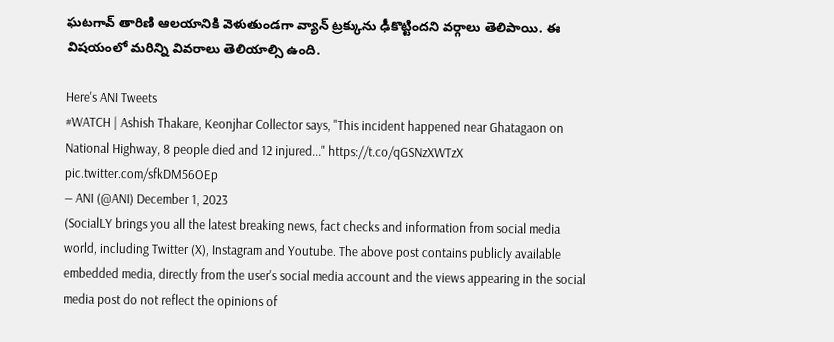ఘటగావ్ తారిణి ఆలయానికి వెళుతుండగా వ్యాన్ ట్రక్కును ఢీకొట్టిందని వర్గాలు తెలిపాయి. ఈ విషయంలో మరిన్ని వివరాలు తెలియాల్సి ఉంది.

Here's ANI Tweets
#WATCH | Ashish Thakare, Keonjhar Collector says, "This incident happened near Ghatagaon on National Highway, 8 people died and 12 injured..." https://t.co/qGSNzXWTzX pic.twitter.com/sfkDM56OEp
— ANI (@ANI) December 1, 2023
(SocialLY brings you all the latest breaking news, fact checks and information from social media world, including Twitter (X), Instagram and Youtube. The above post contains publicly available embedded media, directly from the user's social media account and the views appearing in the social media post do not reflect the opinions of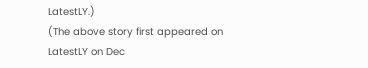LatestLY.)
(The above story first appeared on LatestLY on Dec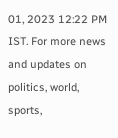01, 2023 12:22 PM IST. For more news and updates on politics, world, sports,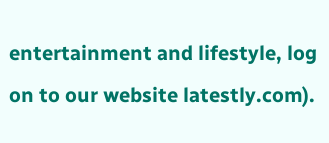entertainment and lifestyle, log on to our website latestly.com).